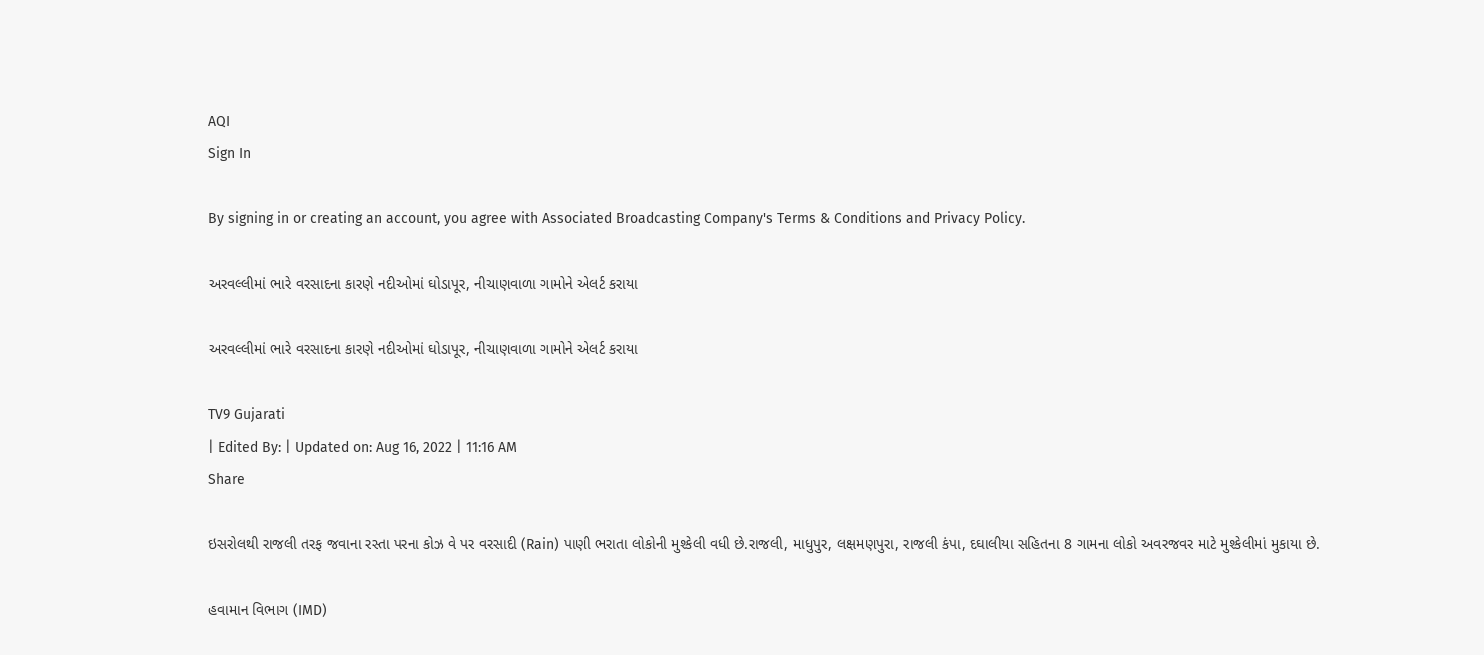AQI
Sign In

By signing in or creating an account, you agree with Associated Broadcasting Company's Terms & Conditions and Privacy Policy.

અરવલ્લીમાં ભારે વરસાદના કારણે નદીઓમાં ઘોડાપૂર, નીચાણવાળા ગામોને એલર્ટ કરાયા

અરવલ્લીમાં ભારે વરસાદના કારણે નદીઓમાં ઘોડાપૂર, નીચાણવાળા ગામોને એલર્ટ કરાયા

TV9 Gujarati
| Edited By: | Updated on: Aug 16, 2022 | 11:16 AM
Share

ઇસરોલથી રાજલી તરફ જવાના રસ્તા પરના કોઝ વે પર વરસાદી (Rain) પાણી ભરાતા લોકોની મુશ્કેલી વધી છે.રાજલી, માધુપુર, લક્ષમણપુરા, રાજલી કંપા, દઘાલીયા સહિતના 8 ગામના લોકો અવરજવર માટે મુશ્કેલીમાં મુકાયા છે.

હવામાન વિભાગ (IMD)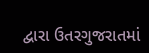દ્વારા ઉતરગુજરાતમાં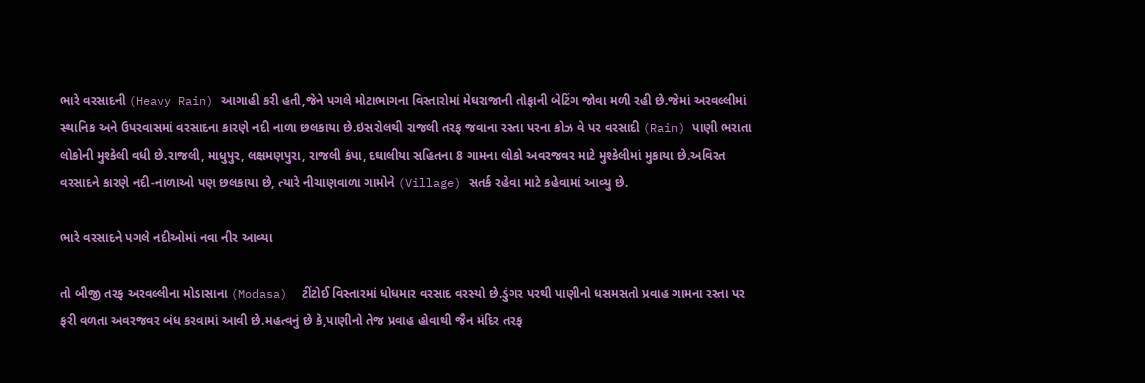ભારે વરસાદની (Heavy Rain) આગાહી કરી હતી,જેને પગલે મોટાભાગના વિસ્તારોમાં મેઘરાજાની તોફાની બેટિંગ જોવા મળી રહી છે.જેમાં અરવલ્લીમાં સ્થાનિક અને ઉપરવાસમાં વરસાદના કારણે નદી નાળા છલકાયા છે.ઇસરોલથી રાજલી તરફ જવાના રસ્તા પરના કોઝ વે પર વરસાદી (Rain) પાણી ભરાતા લોકોની મુશ્કેલી વધી છે.રાજલી, માધુપુર, લક્ષમણપુરા, રાજલી કંપા, દઘાલીયા સહિતના 8 ગામના લોકો અવરજવર માટે મુશ્કેલીમાં મુકાયા છે.અવિરત વરસાદને કારણે નદી-નાળાઓ પણ છલકાયા છે, ત્યારે નીચાણવાળા ગામોને (Village) સતર્ક રહેવા માટે કહેવામાં આવ્યુ છે.

ભારે વરસાદને પગલે નદીઓમાં નવા નીર આવ્યા

તો બીજી તરફ અરવલ્લીના મોડાસાના (Modasa)  ટીંટોઈ વિસ્તારમાં ધોધમાર વરસાદ વરસ્યો છે.ડુંગર પરથી પાણીનો ધસમસતો પ્રવાહ ગામના રસ્તા પર ફરી વળતા અવરજવર બંધ કરવામાં આવી છે.મહત્વનું છે કે,પાણીનો તેજ પ્રવાહ હોવાથી જૈન મંદિર તરફ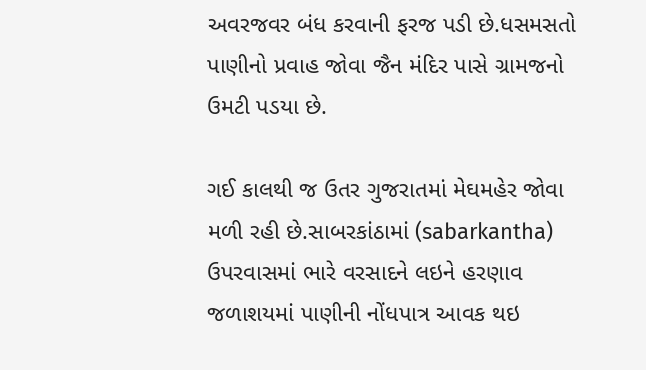અવરજવર બંધ કરવાની ફરજ પડી છે.ધસમસતો પાણીનો પ્રવાહ જોવા જૈન મંદિર પાસે ગ્રામજનો ઉમટી પડયા છે.

ગઈ કાલથી જ ઉતર ગુજરાતમાં મેઘમહેર જોવા મળી રહી છે.સાબરકાંઠામાં (sabarkantha) ઉપરવાસમાં ભારે વરસાદને લઇને હરણાવ જળાશયમાં પાણીની નોંધપાત્ર આવક થઇ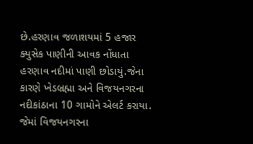છે.હરણાવ જળાશયમાં 5 હજાર ક્યુસેક પાણીની આવક નોંધાતા હરણાવ નદીમાં પાણી છોડાયું.જેના કારણે ખેડબ્રહ્મા અને વિજયનગરના નદીકાંઠાના 10 ગામોને એલર્ટ કરાયા. જેમાં વિજયનગરના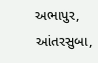અભાપુર, આંતરસુબા,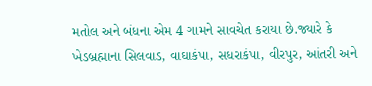મતોલ અને બંધના એમ 4 ગામને સાવચેત કરાયા છે.જ્યારે કે ખેડબ્રહ્માના સિલવાડ, વાઘાકંપા, સધરાકંપા, વીરપુર, આંતરી અને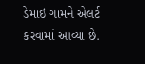ડેમાઇ ગામને એલર્ટ કરવામાં આવ્યા છે.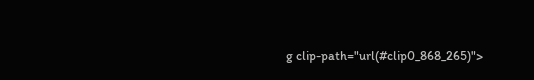g clip-path="url(#clip0_868_265)">